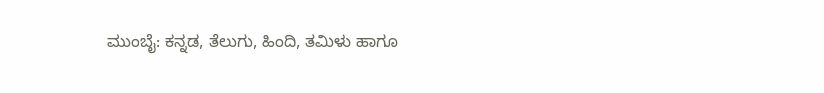ಮುಂಬೈ: ಕನ್ನಡ, ತೆಲುಗು, ಹಿಂದಿ, ತಮಿಳು ಹಾಗೂ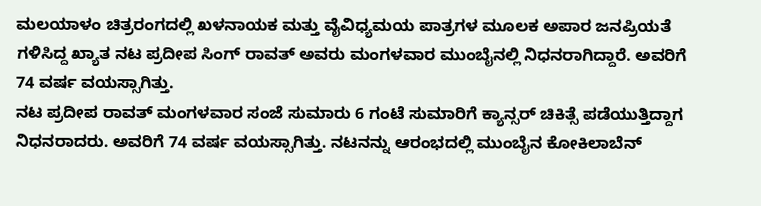ಮಲಯಾಳಂ ಚಿತ್ರರಂಗದಲ್ಲಿ ಖಳನಾಯಕ ಮತ್ತು ವೈವಿಧ್ಯಮಯ ಪಾತ್ರಗಳ ಮೂಲಕ ಅಪಾರ ಜನಪ್ರಿಯತೆ ಗಳಿಸಿದ್ದ ಖ್ಯಾತ ನಟ ಪ್ರದೀಪ ಸಿಂಗ್ ರಾವತ್ ಅವರು ಮಂಗಳವಾರ ಮುಂಬೈನಲ್ಲಿ ನಿಧನರಾಗಿದ್ದಾರೆ. ಅವರಿಗೆ 74 ವರ್ಷ ವಯಸ್ಸಾಗಿತ್ತು.
ನಟ ಪ್ರದೀಪ ರಾವತ್ ಮಂಗಳವಾರ ಸಂಜೆ ಸುಮಾರು 6 ಗಂಟೆ ಸುಮಾರಿಗೆ ಕ್ಯಾನ್ಸರ್ ಚಿಕಿತ್ಸೆ ಪಡೆಯುತ್ತಿದ್ದಾಗ ನಿಧನರಾದರು. ಅವರಿಗೆ 74 ವರ್ಷ ವಯಸ್ಸಾಗಿತ್ತು. ನಟನನ್ನು ಆರಂಭದಲ್ಲಿ ಮುಂಬೈನ ಕೋಕಿಲಾಬೆನ್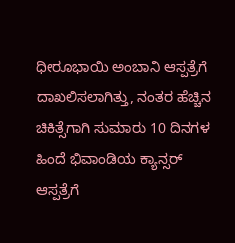ಧೀರೂಭಾಯಿ ಅಂಬಾನಿ ಆಸ್ಪತ್ರೆಗೆ ದಾಖಲಿಸಲಾಗಿತ್ತು, ನಂತರ ಹೆಚ್ಚಿನ ಚಿಕಿತ್ಸೆಗಾಗಿ ಸುಮಾರು 10 ದಿನಗಳ ಹಿಂದೆ ಭಿವಾಂಡಿಯ ಕ್ಯಾನ್ಸರ್ ಆಸ್ಪತ್ರೆಗೆ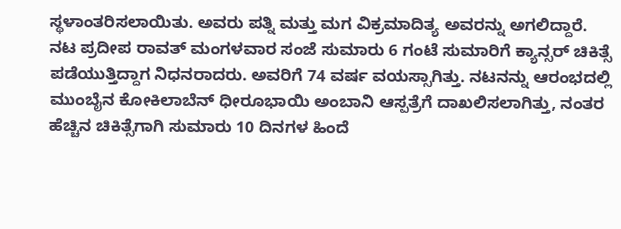ಸ್ಥಳಾಂತರಿಸಲಾಯಿತು. ಅವರು ಪತ್ನಿ ಮತ್ತು ಮಗ ವಿಕ್ರಮಾದಿತ್ಯ ಅವರನ್ನು ಅಗಲಿದ್ದಾರೆ.
ನಟ ಪ್ರದೀಪ ರಾವತ್ ಮಂಗಳವಾರ ಸಂಜೆ ಸುಮಾರು 6 ಗಂಟೆ ಸುಮಾರಿಗೆ ಕ್ಯಾನ್ಸರ್ ಚಿಕಿತ್ಸೆ ಪಡೆಯುತ್ತಿದ್ದಾಗ ನಿಧನರಾದರು. ಅವರಿಗೆ 74 ವರ್ಷ ವಯಸ್ಸಾಗಿತ್ತು. ನಟನನ್ನು ಆರಂಭದಲ್ಲಿ ಮುಂಬೈನ ಕೋಕಿಲಾಬೆನ್ ಧೀರೂಭಾಯಿ ಅಂಬಾನಿ ಆಸ್ಪತ್ರೆಗೆ ದಾಖಲಿಸಲಾಗಿತ್ತು, ನಂತರ ಹೆಚ್ಚಿನ ಚಿಕಿತ್ಸೆಗಾಗಿ ಸುಮಾರು 10 ದಿನಗಳ ಹಿಂದೆ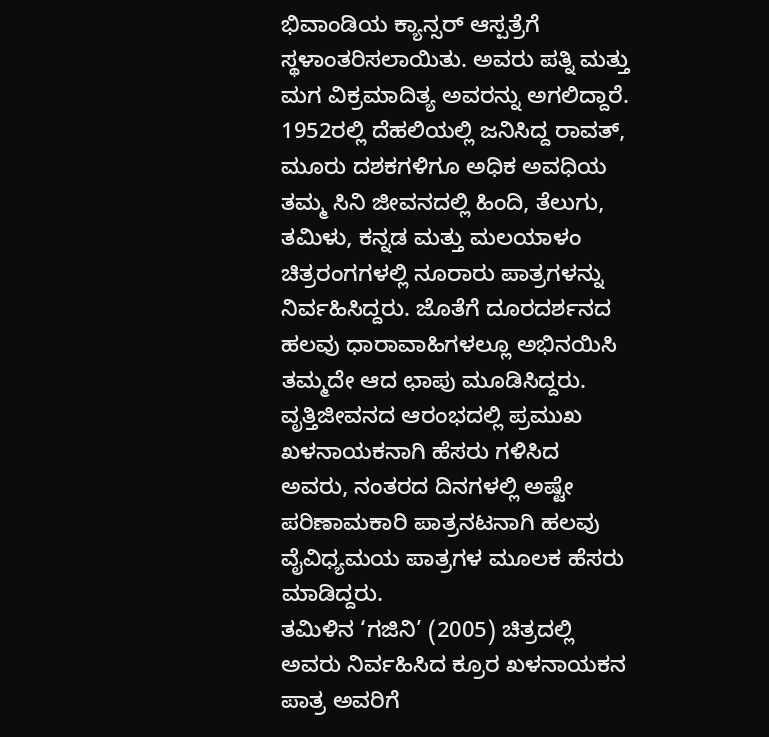ಭಿವಾಂಡಿಯ ಕ್ಯಾನ್ಸರ್ ಆಸ್ಪತ್ರೆಗೆ ಸ್ಥಳಾಂತರಿಸಲಾಯಿತು. ಅವರು ಪತ್ನಿ ಮತ್ತು ಮಗ ವಿಕ್ರಮಾದಿತ್ಯ ಅವರನ್ನು ಅಗಲಿದ್ದಾರೆ.
1952ರಲ್ಲಿ ದೆಹಲಿಯಲ್ಲಿ ಜನಿಸಿದ್ದ ರಾವತ್, ಮೂರು ದಶಕಗಳಿಗೂ ಅಧಿಕ ಅವಧಿಯ ತಮ್ಮ ಸಿನಿ ಜೀವನದಲ್ಲಿ ಹಿಂದಿ, ತೆಲುಗು, ತಮಿಳು, ಕನ್ನಡ ಮತ್ತು ಮಲಯಾಳಂ ಚಿತ್ರರಂಗಗಳಲ್ಲಿ ನೂರಾರು ಪಾತ್ರಗಳನ್ನು ನಿರ್ವಹಿಸಿದ್ದರು. ಜೊತೆಗೆ ದೂರದರ್ಶನದ ಹಲವು ಧಾರಾವಾಹಿಗಳಲ್ಲೂ ಅಭಿನಯಿಸಿ ತಮ್ಮದೇ ಆದ ಛಾಪು ಮೂಡಿಸಿದ್ದರು. ವೃತ್ತಿಜೀವನದ ಆರಂಭದಲ್ಲಿ ಪ್ರಮುಖ ಖಳನಾಯಕನಾಗಿ ಹೆಸರು ಗಳಿಸಿದ ಅವರು, ನಂತರದ ದಿನಗಳಲ್ಲಿ ಅಷ್ಟೇ ಪರಿಣಾಮಕಾರಿ ಪಾತ್ರನಟನಾಗಿ ಹಲವು ವೈವಿಧ್ಯಮಯ ಪಾತ್ರಗಳ ಮೂಲಕ ಹೆಸರು ಮಾಡಿದ್ದರು.
ತಮಿಳಿನ ‘ಗಜಿನಿ’ (2005) ಚಿತ್ರದಲ್ಲಿ ಅವರು ನಿರ್ವಹಿಸಿದ ಕ್ರೂರ ಖಳನಾಯಕನ ಪಾತ್ರ ಅವರಿಗೆ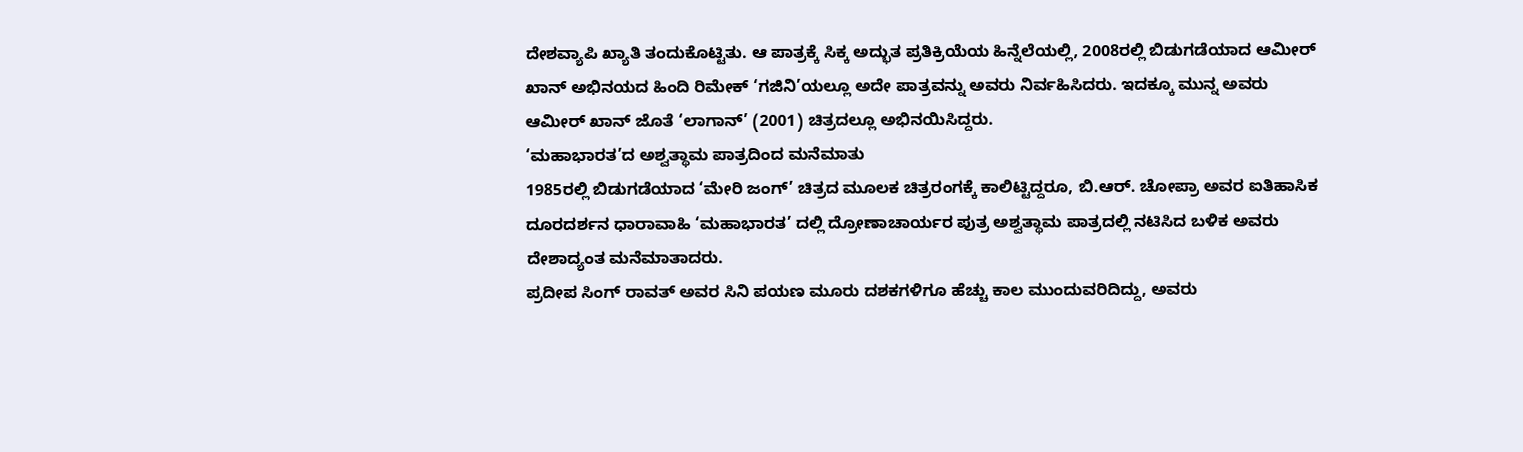ದೇಶವ್ಯಾಪಿ ಖ್ಯಾತಿ ತಂದುಕೊಟ್ಟಿತು. ಆ ಪಾತ್ರಕ್ಕೆ ಸಿಕ್ಕ ಅದ್ಭುತ ಪ್ರತಿಕ್ರಿಯೆಯ ಹಿನ್ನೆಲೆಯಲ್ಲಿ, 2008ರಲ್ಲಿ ಬಿಡುಗಡೆಯಾದ ಆಮೀರ್ ಖಾನ್ ಅಭಿನಯದ ಹಿಂದಿ ರಿಮೇಕ್ ‘ಗಜಿನಿ’ಯಲ್ಲೂ ಅದೇ ಪಾತ್ರವನ್ನು ಅವರು ನಿರ್ವಹಿಸಿದರು. ಇದಕ್ಕೂ ಮುನ್ನ ಅವರು ಆಮೀರ್ ಖಾನ್ ಜೊತೆ ‘ಲಾಗಾನ್’ (2001) ಚಿತ್ರದಲ್ಲೂ ಅಭಿನಯಿಸಿದ್ದರು.
‘ಮಹಾಭಾರತ’ದ ಅಶ್ವತ್ಥಾಮ ಪಾತ್ರದಿಂದ ಮನೆಮಾತು
1985ರಲ್ಲಿ ಬಿಡುಗಡೆಯಾದ ‘ಮೇರಿ ಜಂಗ್’ ಚಿತ್ರದ ಮೂಲಕ ಚಿತ್ರರಂಗಕ್ಕೆ ಕಾಲಿಟ್ಟಿದ್ದರೂ, ಬಿ.ಆರ್. ಚೋಪ್ರಾ ಅವರ ಐತಿಹಾಸಿಕ ದೂರದರ್ಶನ ಧಾರಾವಾಹಿ ‘ಮಹಾಭಾರತ’ ದಲ್ಲಿ ದ್ರೋಣಾಚಾರ್ಯರ ಪುತ್ರ ಅಶ್ವತ್ಥಾಮ ಪಾತ್ರದಲ್ಲಿ ನಟಿಸಿದ ಬಳಿಕ ಅವರು ದೇಶಾದ್ಯಂತ ಮನೆಮಾತಾದರು.
ಪ್ರದೀಪ ಸಿಂಗ್ ರಾವತ್ ಅವರ ಸಿನಿ ಪಯಣ ಮೂರು ದಶಕಗಳಿಗೂ ಹೆಚ್ಚು ಕಾಲ ಮುಂದುವರಿದಿದ್ದು, ಅವರು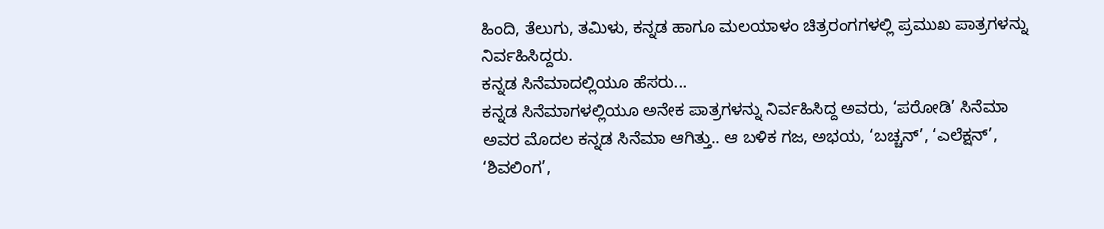ಹಿಂದಿ, ತೆಲುಗು, ತಮಿಳು, ಕನ್ನಡ ಹಾಗೂ ಮಲಯಾಳಂ ಚಿತ್ರರಂಗಗಳಲ್ಲಿ ಪ್ರಮುಖ ಪಾತ್ರಗಳನ್ನು ನಿರ್ವಹಿಸಿದ್ದರು.
ಕನ್ನಡ ಸಿನೆಮಾದಲ್ಲಿಯೂ ಹೆಸರು...
ಕನ್ನಡ ಸಿನೆಮಾಗಳಲ್ಲಿಯೂ ಅನೇಕ ಪಾತ್ರಗಳನ್ನು ನಿರ್ವಹಿಸಿದ್ದ ಅವರು, ‘ಪರೋಡಿ’ ಸಿನೆಮಾ ಅವರ ಮೊದಲ ಕನ್ನಡ ಸಿನೆಮಾ ಆಗಿತ್ತು.. ಆ ಬಳಿಕ ಗಜ, ಅಭಯ, ‘ಬಚ್ಚನ್’, ‘ಎಲೆಕ್ಷನ್’, ‘ಶಿವಲಿಂಗ’,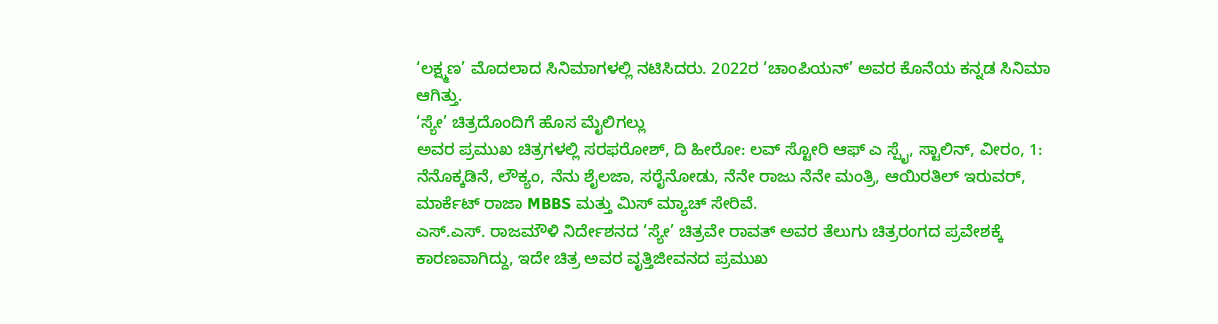‘ಲಕ್ಷ್ಮಣ’ ಮೊದಲಾದ ಸಿನಿಮಾಗಳಲ್ಲಿ ನಟಿಸಿದರು. 2022ರ ‘ಚಾಂಪಿಯನ್’ ಅವರ ಕೊನೆಯ ಕನ್ನಡ ಸಿನಿಮಾ ಆಗಿತ್ತು.
‘ಸ್ಯೇ’ ಚಿತ್ರದೊಂದಿಗೆ ಹೊಸ ಮೈಲಿಗಲ್ಲು
ಅವರ ಪ್ರಮುಖ ಚಿತ್ರಗಳಲ್ಲಿ ಸರಫರೋಶ್, ದಿ ಹೀರೋ: ಲವ್ ಸ್ಟೋರಿ ಆಫ್ ಎ ಸ್ಪೈ, ಸ್ಟಾಲಿನ್, ವೀರಂ, 1: ನೆನೊಕ್ಕಡಿನೆ, ಲೌಕ್ಯಂ, ನೆನು ಶೈಲಜಾ, ಸರೈನೋಡು, ನೆನೇ ರಾಜು ನೆನೇ ಮಂತ್ರಿ, ಆಯಿರತಿಲ್ ಇರುವರ್, ಮಾರ್ಕೆಟ್ ರಾಜಾ MBBS ಮತ್ತು ಮಿಸ್ ಮ್ಯಾಚ್ ಸೇರಿವೆ.
ಎಸ್.ಎಸ್. ರಾಜಮೌಳಿ ನಿರ್ದೇಶನದ ‘ಸ್ಯೇ’ ಚಿತ್ರವೇ ರಾವತ್ ಅವರ ತೆಲುಗು ಚಿತ್ರರಂಗದ ಪ್ರವೇಶಕ್ಕೆ ಕಾರಣವಾಗಿದ್ದು, ಇದೇ ಚಿತ್ರ ಅವರ ವೃತ್ತಿಜೀವನದ ಪ್ರಮುಖ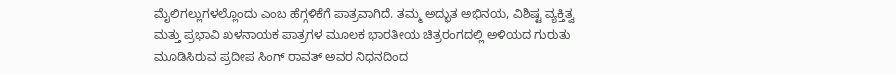ಮೈಲಿಗಲ್ಲುಗಳಲ್ಲೊಂದು ಎಂಬ ಹೆಗ್ಗಳಿಕೆಗೆ ಪಾತ್ರವಾಗಿದೆ. ತಮ್ಮ ಅದ್ಭುತ ಅಭಿನಯ, ವಿಶಿಷ್ಟ ವ್ಯಕ್ತಿತ್ವ ಮತ್ತು ಪ್ರಭಾವಿ ಖಳನಾಯಕ ಪಾತ್ರಗಳ ಮೂಲಕ ಭಾರತೀಯ ಚಿತ್ರರಂಗದಲ್ಲಿ ಅಳಿಯದ ಗುರುತು ಮೂಡಿಸಿರುವ ಪ್ರದೀಪ ಸಿಂಗ್ ರಾವತ್ ಅವರ ನಿಧನದಿಂದ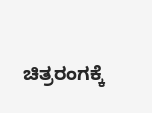ಚಿತ್ರರಂಗಕ್ಕೆ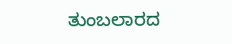ತುಂಬಲಾರದ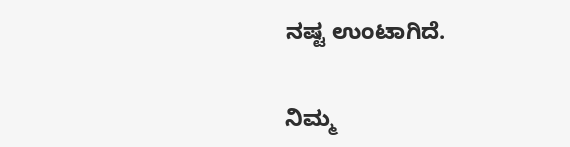ನಷ್ಟ ಉಂಟಾಗಿದೆ.


ನಿಮ್ಮ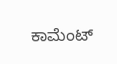ಕಾಮೆಂಟ್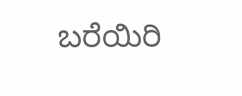ಬರೆಯಿರಿ